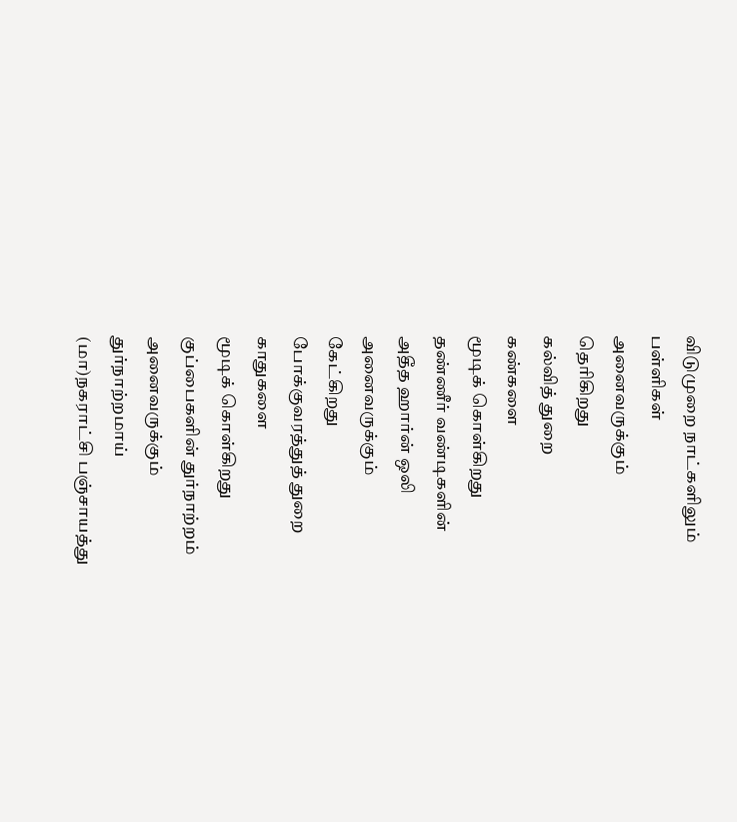விடுமுறை நாட்களிலும்
பள்ளிகள்
அனைவருக்கும்
தெரிகிறது
கல்வித் துறை
கண்களை
மூடிக் கொள்கிறது
தண்ணீர் வண்டிகளின்
அதீத ஹார்ன் ஒலி
அனைவருக்கும்
கேட்கிறது
போக்குவரத்துத் துறை
காதுகளை
மூடிக் கொள்கிறது
குப்பைகளின் துர்நாற்றம்
அனைவருக்கும்
துர்நாற்றமாய்
(மா)நகராட்சி பஞ்சாயத்து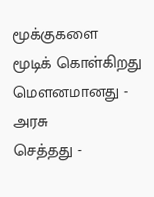மூக்குகளை
மூடிக் கொள்கிறது
மௌனமானது -
அரசு
செத்தது -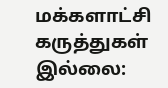மக்களாட்சி
கருத்துகள் இல்லை: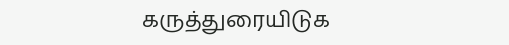கருத்துரையிடுக